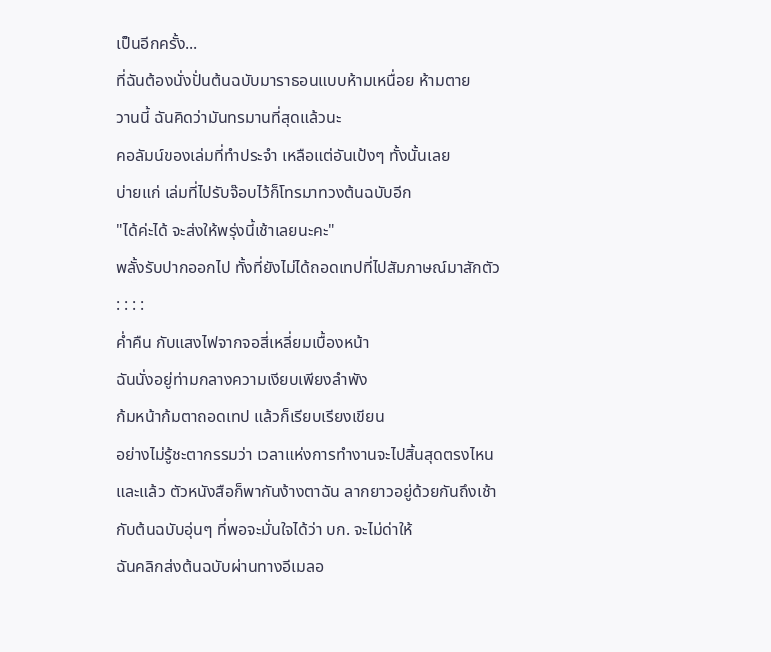เป็นอีกครั้ง...
ที่ฉันต้องนั่งปั่นต้นฉบับมาราธอนแบบห้ามเหนื่อย ห้ามตาย
วานนี้ ฉันคิดว่ามันทรมานที่สุดแล้วนะ
คอลัมน์ของเล่มที่ทำประจำ เหลือแต่อันเป้งๆ ทั้งนั้นเลย
บ่ายแก่ เล่มที่ไปรับจ๊อบไว้ก็โทรมาทวงต้นฉบับอีก
"ได้ค่ะได้ จะส่งให้พรุ่งนี้เช้าเลยนะคะ"
พลั้งรับปากออกไป ทั้งที่ยังไม่ได้ถอดเทปที่ไปสัมภาษณ์มาสักตัว
: : : :
ค่ำคืน กับแสงไฟจากจอสี่เหลี่ยมเบื้องหน้า
ฉันนั่งอยู่ท่ามกลางความเงียบเพียงลำพัง
ก้มหน้าก้มตาถอดเทป แล้วก็เรียบเรียงเขียน
อย่างไม่รู้ชะตากรรมว่า เวลาแห่งการทำงานจะไปสิ้นสุดตรงไหน
และแล้ว ตัวหนังสือก็พากันง้างตาฉัน ลากยาวอยู่ด้วยกันถึงเช้า
กับต้นฉบับอุ่นๆ ที่พอจะมั่นใจได้ว่า บก. จะไม่ด่าให้
ฉันคลิกส่งต้นฉบับผ่านทางอีเมลอ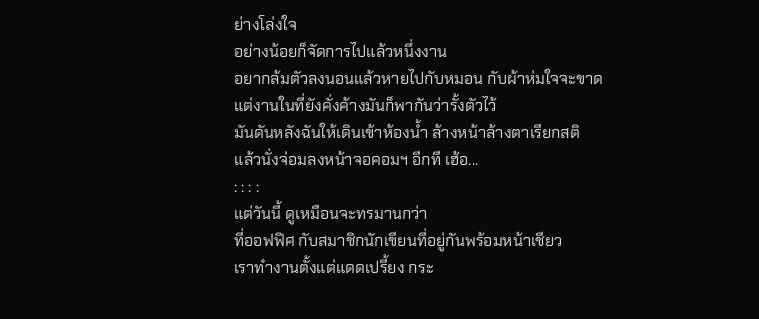ย่างโล่งใจ
อย่างน้อยก็จัดการไปแล้วหนึ่งงาน
อยากล้มตัวลงนอนแล้วหายไปกับหมอน กับผ้าห่มใจจะขาด
แต่งานในที่ยังคั่งค้างมันก็พากันว่ารั้งตัวไว้
มันดันหลังฉันให้เดินเข้าห้องน้ำ ล้างหน้าล้างตาเรียกสติ
แล้วนั่งจ่อมลงหน้าจอคอมฯ อีกที เฮ้อ...
: : : :
แต่วันนี้ ดูเหมือนจะทรมานกว่า
ที่ออฟฟิศ กับสมาชิกนักเขียนที่อยู่กันพร้อมหน้าเชียว
เราทำงานตั้งแต่แดดเปรี้ยง กระ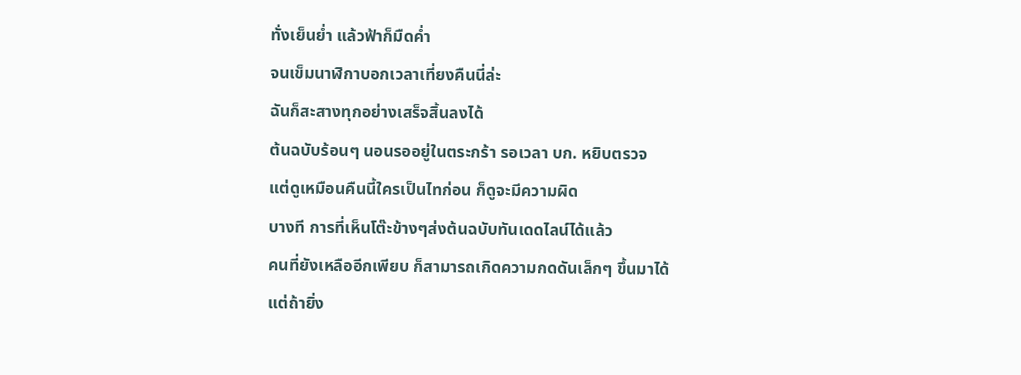ทั่งเย็นย่ำ แล้วฟ้าก็มืดค่ำ
จนเข็มนาฬิกาบอกเวลาเที่ยงคืนนี่ล่ะ
ฉันก็สะสางทุกอย่างเสร็จสิ้นลงได้
ต้นฉบับร้อนๆ นอนรออยู่ในตระกร้า รอเวลา บก. หยิบตรวจ
แต่ดูเหมือนคืนนี้ใครเป็นไทก่อน ก็ดูจะมีความผิด
บางที การที่เห็นโต๊ะข้างๆส่งต้นฉบับทันเดดไลน์ได้แล้ว
คนที่ยังเหลืออีกเพียบ ก็สามารถเกิดความกดดันเล็กๆ ขึ้นมาได้
แต่ถ้ายิ่ง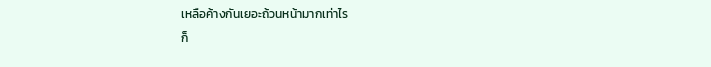เหลือค้างกันเยอะถ้วนหน้ามากเท่าไร
ก็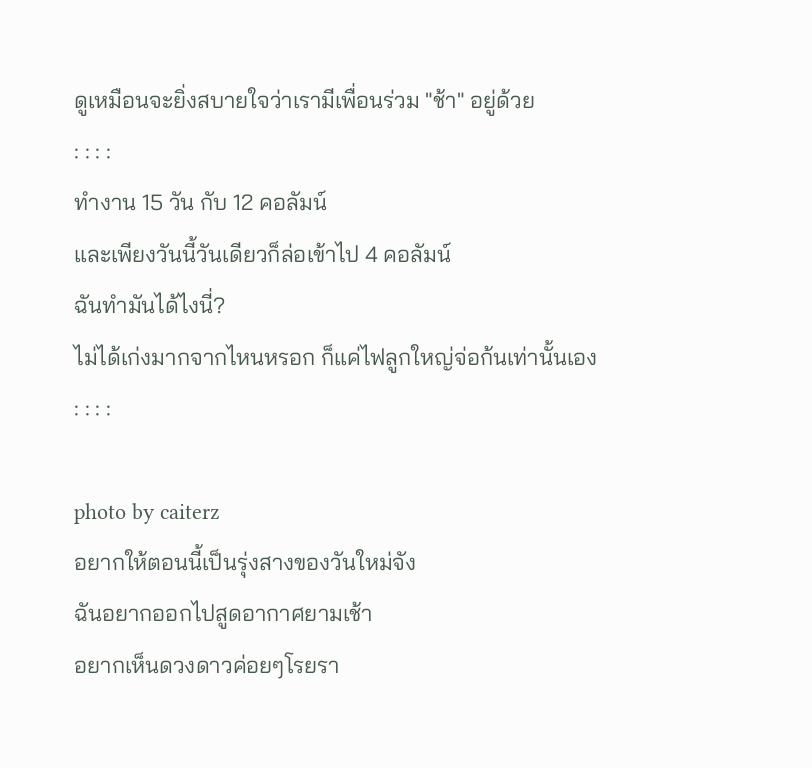ดูเหมือนจะยิ่งสบายใจว่าเรามีเพื่อนร่วม "ช้า" อยู่ด้วย
: : : :
ทำงาน 15 วัน กับ 12 คอลัมน์
และเพียงวันนี้วันเดียวก็ล่อเข้าไป 4 คอลัมน์
ฉันทำมันได้ไงนี่?
ไม่ได้เก่งมากจากไหนหรอก ก็แค่ไฟลูกใหญ่จ่อก้นเท่านั้นเอง
: : : :

photo by caiterz
อยากให้ตอนนี้เป็นรุ่งสางของวันใหม่จัง
ฉันอยากออกไปสูดอากาศยามเช้า
อยากเห็นดวงดาวค่อยๆโรยรา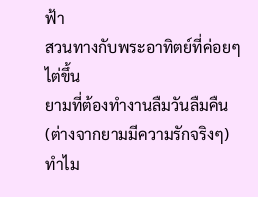ฟ้า
สวนทางกับพระอาทิตย์ที่ค่อยๆไต่ขึ้น
ยามที่ต้องทำงานลืมวันลืมคืน (ต่างจากยามมีความรักจริงๆ)
ทำไม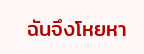ฉันจึงโหยหา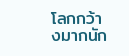โลกกว้างมากนัก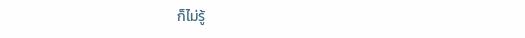ก็ไม่รู้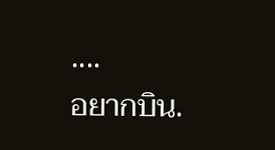....
อยากบิน.